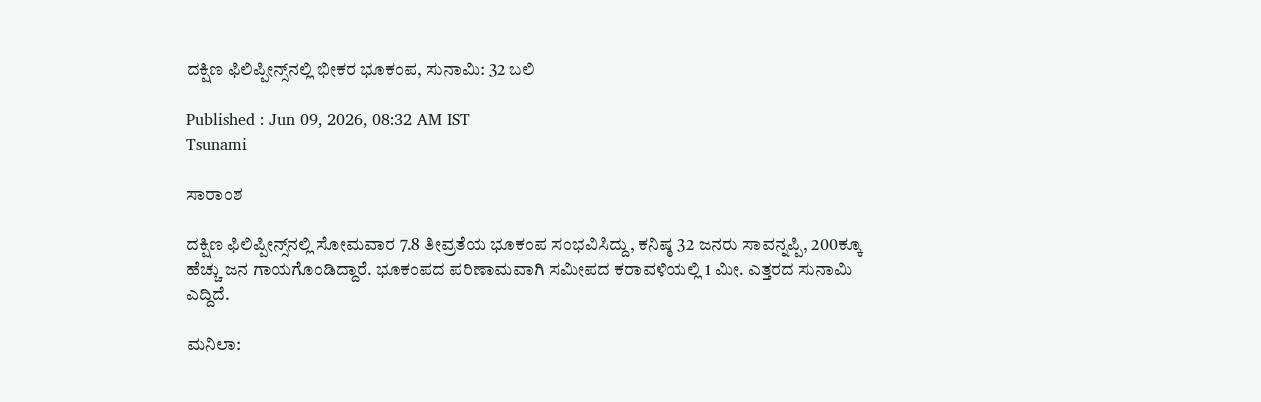ದಕ್ಷಿಣ ಫಿಲಿಪ್ಪೀನ್ಸ್‌ನಲ್ಲಿ ಭೀಕರ ಭೂಕಂಪ, ಸುನಾಮಿ: 32 ಬಲಿ

Published : Jun 09, 2026, 08:32 AM IST
Tsunami

ಸಾರಾಂಶ

ದಕ್ಷಿಣ ಫಿಲಿಪ್ಪೀನ್ಸ್‌ನಲ್ಲಿ ಸೋಮವಾರ 7.8 ತೀವ್ರತೆಯ ಭೂಕಂಪ ಸಂಭವಿಸಿದ್ದು, ಕನಿಷ್ಠ 32 ಜನರು ಸಾವನ್ನಪ್ಪಿ, 200ಕ್ಕೂ ಹೆಚ್ಚು ಜನ ಗಾಯಗೊಂಡಿದ್ದಾರೆ. ಭೂಕಂಪದ ಪರಿಣಾಮವಾಗಿ ಸಮೀಪದ ಕರಾವಳಿಯಲ್ಲಿ 1 ಮೀ. ಎತ್ತರದ ಸುನಾಮಿ ಎದ್ದಿದೆ.

ಮನಿಲಾ: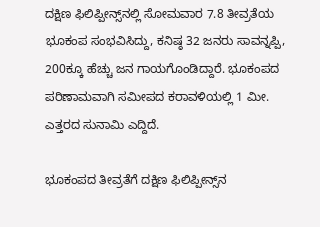ದಕ್ಷಿಣ ಫಿಲಿಪ್ಪೀನ್ಸ್‌ನಲ್ಲಿ ಸೋಮವಾರ 7.8 ತೀವ್ರತೆಯ ಭೂಕಂಪ ಸಂಭವಿಸಿದ್ದು, ಕನಿಷ್ಠ 32 ಜನರು ಸಾವನ್ನಪ್ಪಿ, 200ಕ್ಕೂ ಹೆಚ್ಚು ಜನ ಗಾಯಗೊಂಡಿದ್ದಾರೆ. ಭೂಕಂಪದ ಪರಿಣಾಮವಾಗಿ ಸಮೀಪದ ಕರಾವಳಿಯಲ್ಲಿ 1 ಮೀ. ಎತ್ತರದ ಸುನಾಮಿ ಎದ್ದಿದೆ.

ಭೂಕಂಪದ ತೀವ್ರತೆಗೆ ದಕ್ಷಿಣ ಫಿಲಿಪ್ಪೀನ್ಸ್‌ನ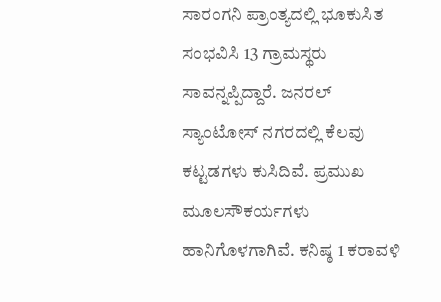ಸಾರಂಗನಿ ಪ್ರಾಂತ್ಯದಲ್ಲಿ ಭೂಕುಸಿತ ಸಂಭವಿಸಿ 13 ಗ್ರಾಮಸ್ಥರು ಸಾವನ್ನಪ್ಪಿದ್ದಾರೆ. ಜನರಲ್ ಸ್ಯಾಂಟೋಸ್ ನಗರದಲ್ಲಿ ಕೆಲವು ಕಟ್ಟಡಗಳು ಕುಸಿದಿವೆ. ಪ್ರಮುಖ ಮೂಲಸೌಕರ್ಯಗಳು ಹಾನಿಗೊಳಗಾಗಿವೆ. ಕನಿಷ್ಠ 1 ಕರಾವಳಿ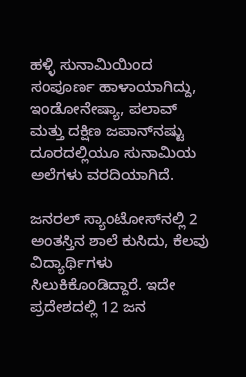ಹಳ್ಳಿ ಸುನಾಮಿಯಿಂದ ಸಂಪೂರ್ಣ ಹಾಳಾಯಾಗಿದ್ದು, ಇಂಡೋನೇಷ್ಯಾ, ಪಲಾವ್‌ ಮತ್ತು ದಕ್ಷಿಣ ಜಪಾನ್‌ನಷ್ಟು ದೂರದಲ್ಲಿಯೂ ಸುನಾಮಿಯ ಅಲೆಗಳು ವರದಿಯಾಗಿದೆ.

ಜನರಲ್ ಸ್ಯಾಂಟೋಸ್‌ನಲ್ಲಿ 2 ಅಂತಸ್ತಿನ ಶಾಲೆ ಕುಸಿದು, ಕೆಲವು ವಿದ್ಯಾರ್ಥಿಗಳು ಸಿಲುಕಿಕೊಂಡಿದ್ದಾರೆ. ಇದೇ ಪ್ರದೇಶದಲ್ಲಿ 12 ಜನ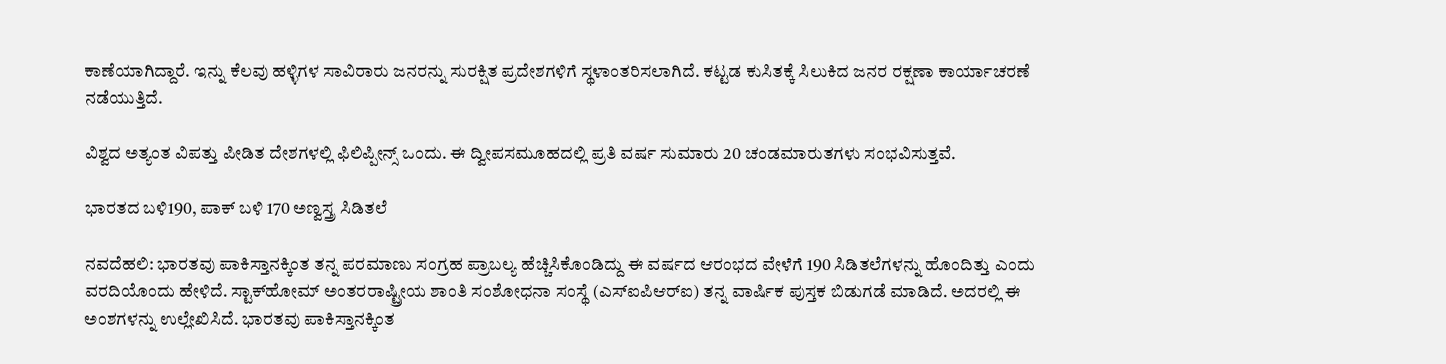ಕಾಣೆಯಾಗಿದ್ದಾರೆ. ಇನ್ನು ಕೆಲವು ಹಳ್ಳಿಗಳ ಸಾವಿರಾರು ಜನರನ್ನು ಸುರಕ್ಷಿತ ಪ್ರದೇಶಗಳಿಗೆ ಸ್ಥಳಾಂತರಿಸಲಾಗಿದೆ. ಕಟ್ಟಡ ಕುಸಿತಕ್ಕೆ ಸಿಲುಕಿದ ಜನರ ರಕ್ಷಣಾ ಕಾರ್ಯಾಚರಣೆ ನಡೆಯುತ್ತಿದೆ.

ವಿಶ್ವದ ಅತ್ಯಂತ ವಿಪತ್ತು ಪೀಡಿತ ದೇಶಗಳಲ್ಲಿ ಫಿಲಿಪ್ಪೀನ್ಸ್‌ ಒಂದು. ಈ ದ್ವೀಪಸಮೂಹದಲ್ಲಿ ಪ್ರತಿ ವರ್ಷ ಸುಮಾರು 20 ಚಂಡಮಾರುತಗಳು ಸಂಭವಿಸುತ್ತವೆ.

ಭಾರತದ ಬಳಿ190, ಪಾಕ್‌ ಬಳಿ 170 ಅಣ್ವಸ್ತ್ರ ಸಿಡಿತಲೆ

ನವದೆಹಲಿ: ಭಾರತವು ಪಾಕಿಸ್ತಾನಕ್ಕಿಂತ ತನ್ನ ಪರಮಾಣು ಸಂಗ್ರಹ ಪ್ರಾಬಲ್ಯ ಹೆಚ್ಚಿಸಿಕೊಂಡಿದ್ದು ಈ ವರ್ಷದ ಆರಂಭದ ವೇಳೆಗೆ 190 ಸಿಡಿತಲೆಗಳನ್ನು ಹೊಂದಿತ್ತು ಎಂದು ವರದಿಯೊಂದು ಹೇಳಿದೆ. ಸ್ಟಾಕ್‌ಹೋಮ್ ಅಂತರರಾಷ್ಟ್ರೀಯ ಶಾಂತಿ ಸಂಶೋಧನಾ ಸಂಸ್ಥೆ (ಎಸ್‌ಐಪಿಆರ್‌ಐ) ತನ್ನ ವಾರ್ಷಿಕ ಪುಸ್ತಕ ಬಿಡುಗಡೆ ಮಾಡಿದೆ. ಅದರಲ್ಲಿ ಈ ಅಂಶಗಳನ್ನು ಉಲ್ಲೇಖಿಸಿದೆ. ಭಾರತವು ಪಾಕಿಸ್ತಾನಕ್ಕಿಂತ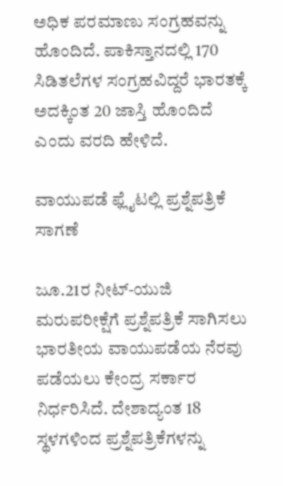ಅಧಿಕ ಪರಮಾಣು ಸಂಗ್ರಹವನ್ನು ಹೊಂದಿದೆ. ಪಾಕಿಸ್ತಾನದಲ್ಲಿ 170 ಸಿಡಿತಲೆಗಳ ಸಂಗ್ರಹವಿದ್ದರೆ ಭಾರತಕ್ಕೆ ಅದಕ್ಕಿಂತ 20 ಜಾಸ್ತಿ ಹೊಂದಿದೆ ಎಂದು ವರದಿ ಹೇಳಿದೆ.

ವಾಯುಪಡೆ ಫ್ಲೈಟಲ್ಲಿ ಪ್ರಶ್ನೆಪತ್ರಿಕೆ ಸಾಗಣೆ

ಜೂ.21ರ ನೀಟ್‌-ಯುಜಿ ಮರುಪರೀಕ್ಷೆಗೆ ಪ್ರಶ್ನೆಪತ್ರಿಕೆ ಸಾಗಿಸಲು ಭಾರತೀಯ ವಾಯುಪಡೆಯ ನೆರವು ಪಡೆಯಲು ಕೇಂದ್ರ ಸರ್ಕಾರ ನಿರ್ಧರಿಸಿದೆ. ದೇಶಾದ್ಯಂತ 18 ಸ್ಥಳಗಳಿಂದ ಪ್ರಶ್ನೆಪತ್ರಿಕೆಗಳನ್ನು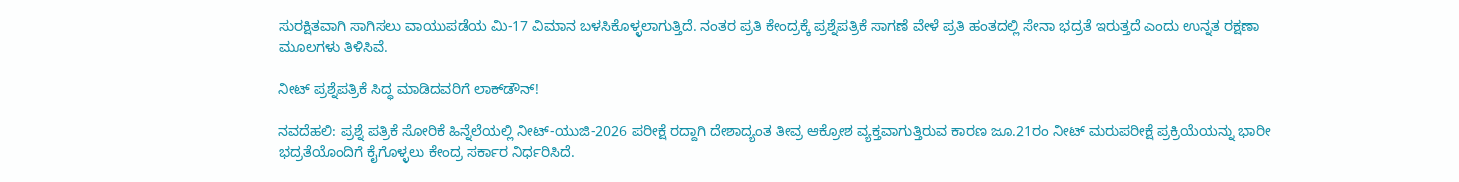ಸುರಕ್ಷಿತವಾಗಿ ಸಾಗಿಸಲು ವಾಯುಪಡೆಯ ಮಿ-17 ವಿಮಾನ ಬಳಸಿಕೊಳ್ಳಲಾಗುತ್ತಿದೆ. ನಂತರ ಪ್ರತಿ ಕೇಂದ್ರಕ್ಕೆ ಪ್ರಶ್ನೆಪತ್ರಿಕೆ ಸಾಗಣೆ ವೇಳೆ ಪ್ರತಿ ಹಂತದಲ್ಲಿ ಸೇನಾ ಭದ್ರತೆ ಇರುತ್ತದೆ ಎಂದು ಉನ್ನತ ರಕ್ಷಣಾ ಮೂಲಗಳು ತಿಳಿಸಿವೆ.

ನೀಟ್‌ ಪ್ರಶ್ನೆಪತ್ರಿಕೆ ಸಿದ್ಧ ಮಾಡಿದವರಿಗೆ ಲಾಕ್‌ಡೌನ್‌!

ನವದೆಹಲಿ: ಪ್ರಶ್ನೆ ಪತ್ರಿಕೆ ಸೋರಿಕೆ ಹಿನ್ನೆಲೆಯಲ್ಲಿ ನೀಟ್‌-ಯುಜಿ-2026 ಪರೀಕ್ಷೆ ರದ್ದಾಗಿ ದೇಶಾದ್ಯಂತ ತೀವ್ರ ಆಕ್ರೋಶ ವ್ಯಕ್ತವಾಗುತ್ತಿರುವ ಕಾರಣ ಜೂ.21ರಂ ನೀಟ್‌ ಮರುಪರೀಕ್ಷೆ ಪ್ರಕ್ರಿಯೆಯನ್ನು ಭಾರೀ ಭದ್ರತೆಯೊಂದಿಗೆ ಕೈಗೊಳ್ಳಲು ಕೇಂದ್ರ ಸರ್ಕಾರ ನಿರ್ಧರಿಸಿದೆ.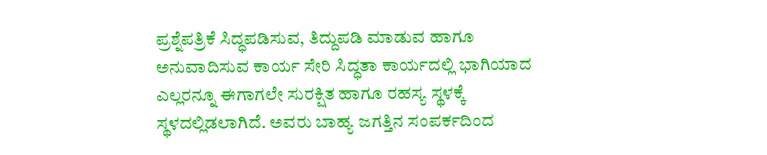ಪ್ರಶ್ನೆಪತ್ರಿಕೆ ಸಿದ್ಧಪಡಿಸುವ, ತಿದ್ದುಪಡಿ ಮಾಡುವ ಹಾಗೂ ಅನುವಾದಿಸುವ ಕಾರ್ಯ ಸೇರಿ ಸಿದ್ಧತಾ ಕಾರ್ಯದಲ್ಲಿ ಭಾಗಿಯಾದ ಎಲ್ಲರನ್ನೂ ಈಗಾಗಲೇ ಸುರಕ್ಷಿತ ಹಾಗೂ ರಹಸ್ಯ ಸ್ಥಳಕ್ಕೆ ಸ್ಥಳದಲ್ಲಿಡಲಾಗಿದೆ. ಅವರು ಬಾಹ್ಯ ಜಗತ್ತಿನ ಸಂಪರ್ಕದಿಂದ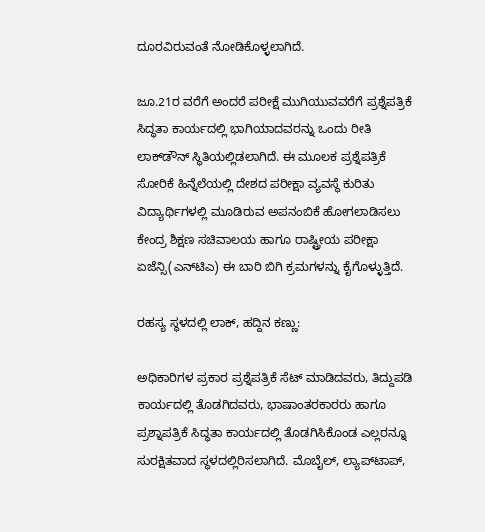ದೂರವಿರುವಂತೆ ನೋಡಿಕೊಳ್ಳಲಾಗಿದೆ.

ಜೂ.21ರ ವರೆಗೆ ಅಂದರೆ ಪರೀಕ್ಷೆ ಮುಗಿಯುವವರೆಗೆ ಪ್ರಶ್ನೆಪತ್ರಿಕೆ ಸಿದ್ಧತಾ ಕಾರ್ಯದಲ್ಲಿ ಭಾಗಿಯಾದವರನ್ನು ಒಂದು ರೀತಿ ಲಾಕ್‌ಡೌನ್‌ ಸ್ಥಿತಿಯಲ್ಲಿಡಲಾಗಿದೆ. ಈ ಮೂಲಕ ಪ್ರಶ್ನೆಪತ್ರಿಕೆ ಸೋರಿಕೆ ಹಿನ್ನೆಲೆಯಲ್ಲಿ ದೇಶದ ಪರೀಕ್ಷಾ ವ್ಯವಸ್ಥೆ ಕುರಿತು ವಿದ್ಯಾರ್ಥಿಗಳಲ್ಲಿ ಮೂಡಿರುವ ಅಪನಂಬಿಕೆ ಹೋಗಲಾಡಿಸಲು ಕೇಂದ್ರ ಶಿಕ್ಷಣ ಸಚಿವಾಲಯ ಹಾಗೂ ರಾಷ್ಟ್ರೀಯ ಪರೀಕ್ಷಾ ಏಜೆನ್ಸಿ(ಎನ್‌ಟಿಎ) ಈ ಬಾರಿ ಬಿಗಿ ಕ್ರಮಗಳನ್ನು ಕೈಗೊಳ್ಳುತ್ತಿದೆ.

ರಹಸ್ಯ ಸ್ಥಳದಲ್ಲಿ ಲಾಕ್‌, ಹದ್ದಿನ ಕಣ್ಣು:

ಅಧಿಕಾರಿಗಳ ಪ್ರಕಾರ ಪ್ರಶ್ನೆಪತ್ರಿಕೆ ಸೆಟ್‌ ಮಾಡಿದವರು, ತಿದ್ದುಪಡಿ ಕಾರ್ಯದಲ್ಲಿ ತೊಡಗಿದವರು, ಭಾಷಾಂತರಕಾರರು ಹಾಗೂ ಪ್ರಶ್ನಾಪತ್ರಿಕೆ ಸಿದ್ಧತಾ ಕಾರ್ಯದಲ್ಲಿ ತೊಡಗಿಸಿಕೊಂಡ ಎಲ್ಲರನ್ನೂ ಸುರಕ್ಷಿತವಾದ ಸ್ಥಳದಲ್ಲಿರಿಸಲಾಗಿದೆ. ಮೊಬೈಲ್‌, ಲ್ಯಾಪ್‌ಟಾಪ್‌,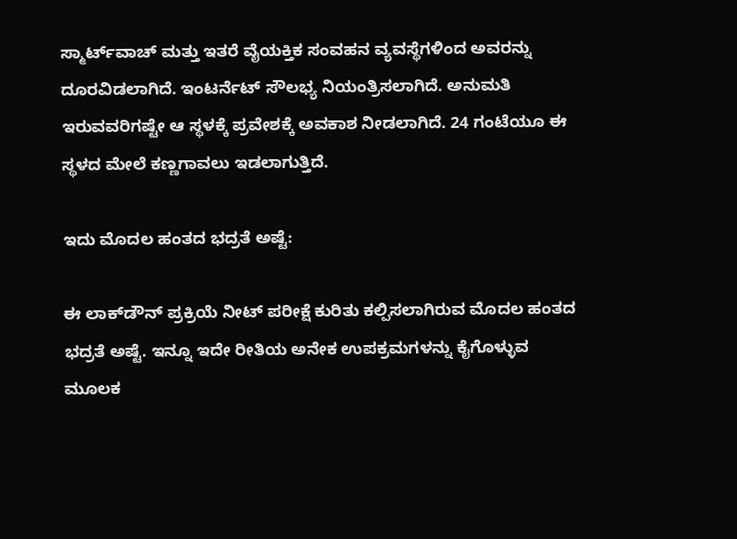ಸ್ಮಾರ್ಟ್‌ವಾಚ್‌ ಮತ್ತು ಇತರೆ ವೈಯಕ್ತಿಕ ಸಂವಹನ ವ್ಯವಸ್ಥೆಗಳಿಂದ ಅವರನ್ನು ದೂರವಿಡಲಾಗಿದೆ. ಇಂಟರ್ನೆಟ್‌ ಸೌಲಭ್ಯ ನಿಯಂತ್ರಿಸಲಾಗಿದೆ. ಅನುಮತಿ ಇರುವವರಿಗಷ್ಟೇ ಆ ಸ್ಥಳಕ್ಕೆ ಪ್ರವೇಶಕ್ಕೆ ಅವಕಾಶ ನೀಡಲಾಗಿದೆ. 24 ಗಂಟೆಯೂ ಈ ಸ್ಥಳದ ಮೇಲೆ ಕಣ್ಣಗಾವಲು ಇಡಲಾಗುತ್ತಿದೆ.

ಇದು ಮೊದಲ ಹಂತದ ಭದ್ರತೆ ಅಷ್ಟೆ:

ಈ ಲಾಕ್‌ಡೌನ್‌ ಪ್ರಕ್ರಿಯೆ ನೀಟ್‌ ಪರೀಕ್ಷೆ ಕುರಿತು ಕಲ್ಪಿಸಲಾಗಿರುವ ಮೊದಲ ಹಂತದ ಭದ್ರತೆ ಅಷ್ಟೆ. ಇನ್ನೂ ಇದೇ ರೀತಿಯ ಅನೇಕ ಉಪಕ್ರಮಗಳನ್ನು ಕೈಗೊಳ್ಳುವ ಮೂಲಕ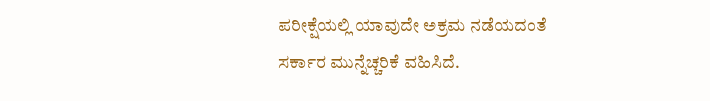ಪರೀಕ್ಷೆಯಲ್ಲಿ ಯಾವುದೇ ಅಕ್ರಮ ನಡೆಯದಂತೆ ಸರ್ಕಾರ ಮುನ್ನೆಚ್ಚರಿಕೆ ವಹಿಸಿದೆ.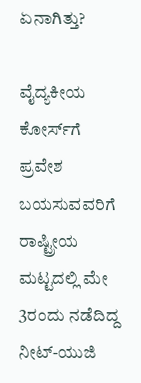ಏನಾಗಿತ್ತು?

ವೈದ್ಯಕೀಯ ಕೋರ್ಸ್‌ಗೆ ಪ್ರವೇಶ ಬಯಸುವವರಿಗೆ ರಾಷ್ಟ್ರೀಯ ಮಟ್ಟದಲ್ಲಿ ಮೇ 3ರಂದು ನಡೆದಿದ್ದ ನೀಟ್‌-ಯುಜಿ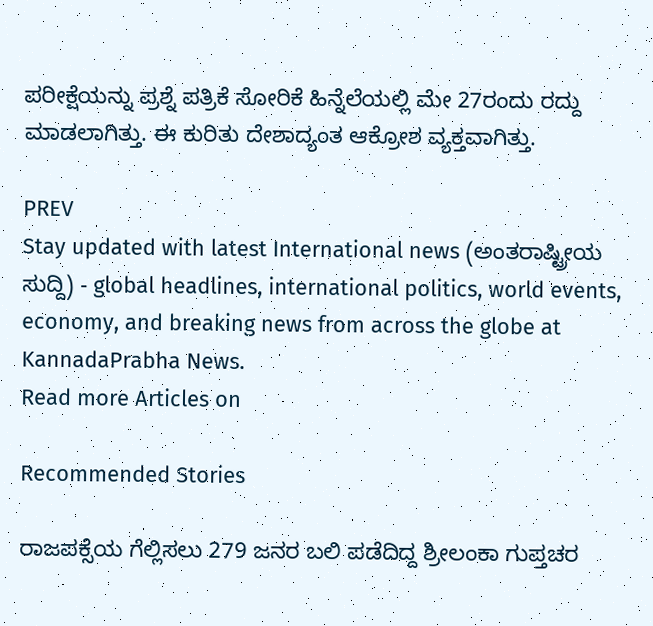ಪರೀಕ್ಷೆಯನ್ನು ಪ್ರಶ್ನೆ ಪತ್ರಿಕೆ ಸೋರಿಕೆ ಹಿನ್ನೆಲೆಯಲ್ಲಿ ಮೇ 27ರಂದು ರದ್ದು ಮಾಡಲಾಗಿತ್ತು. ಈ ಕುರಿತು ದೇಶಾದ್ಯಂತ ಆಕ್ರೋಶ ವ್ಯಕ್ತವಾಗಿತ್ತು.

PREV
Stay updated with latest International news (ಅಂತರಾಷ್ಟ್ರೀಯ ಸುದ್ದಿ) - global headlines, international politics, world events, economy, and breaking news from across the globe at KannadaPrabha News.
Read more Articles on

Recommended Stories

ರಾಜಪಕ್ಸೆಯ ಗೆಲ್ಲಿಸಲು 279 ಜನರ ಬಲಿ ಪಡೆದಿದ್ದ ಶ್ರೀಲಂಕಾ ಗುಪ್ತಚರ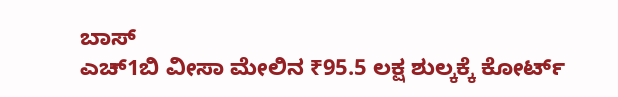ಬಾಸ್‌
ಎಚ್‌1ಬಿ ವೀಸಾ ಮೇಲಿನ ₹95.5 ಲಕ್ಷ ಶುಲ್ಕಕ್ಕೆ ಕೋರ್ಟ್‌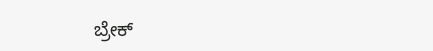ಬ್ರೇಕ್‌